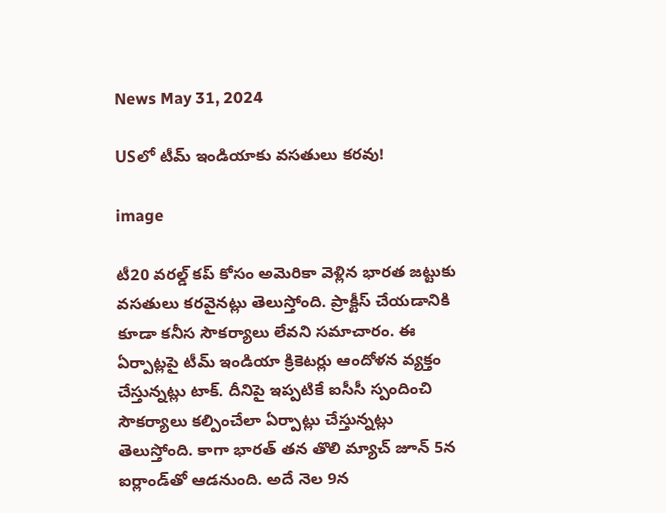News May 31, 2024

USలో టీమ్ ఇండియాకు వసతులు కరవు!

image

టీ20 వరల్డ్ కప్ కోసం అమెరికా వెళ్లిన భారత జట్టుకు వసతులు కరవైనట్లు తెలుస్తోంది. ప్రాక్టీస్ చేయడానికి కూడా కనీస సౌకర్యాలు లేవని సమాచారం. ఈ ఏర్పాట్లపై టీమ్ ఇండియా క్రికెటర్లు ఆందోళన వ్యక్తం చేస్తున్నట్లు టాక్. దీనిపై ఇప్పటికే ఐసీసీ స్పందించి సౌకర్యాలు కల్పించేలా ఏర్పాట్లు చేస్తున్నట్లు తెలుస్తోంది. కాగా భారత్ తన తొలి మ్యాచ్ జూన్ 5న ఐర్లాండ్‌తో ఆడనుంది. అదే నెల 9న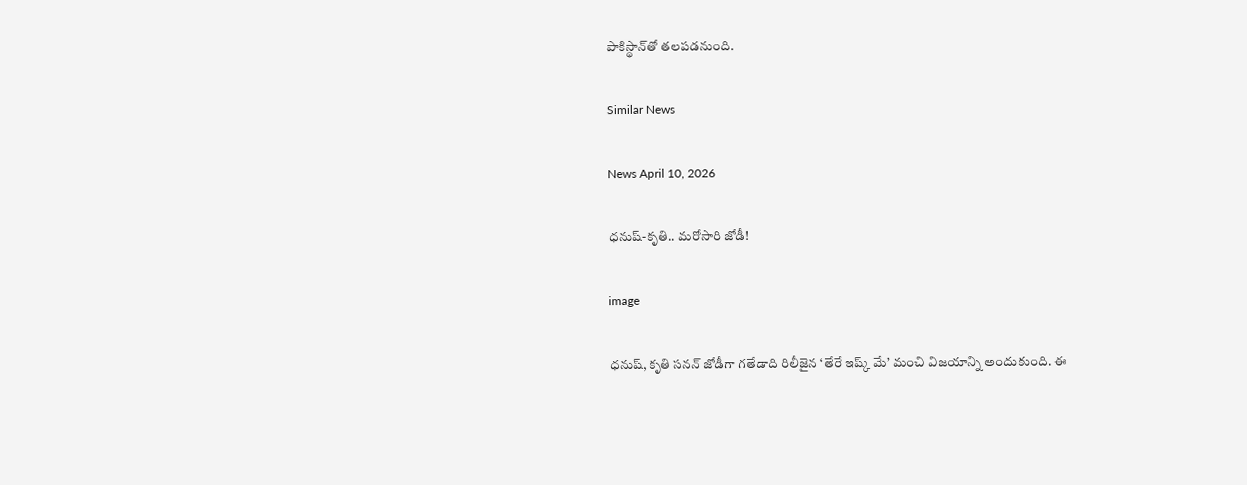పాకిస్థాన్‌తో తలపడనుంది.

Similar News

News April 10, 2026

ధనుష్-కృతి.. మరోసారి జోడీ!

image

ధనుష్, కృతి సనన్ జోడీగా గతేడాది రిలీజైన ‘తేరే ఇష్క్ మే’ మంచి విజయాన్ని అందుకుంది. ఈ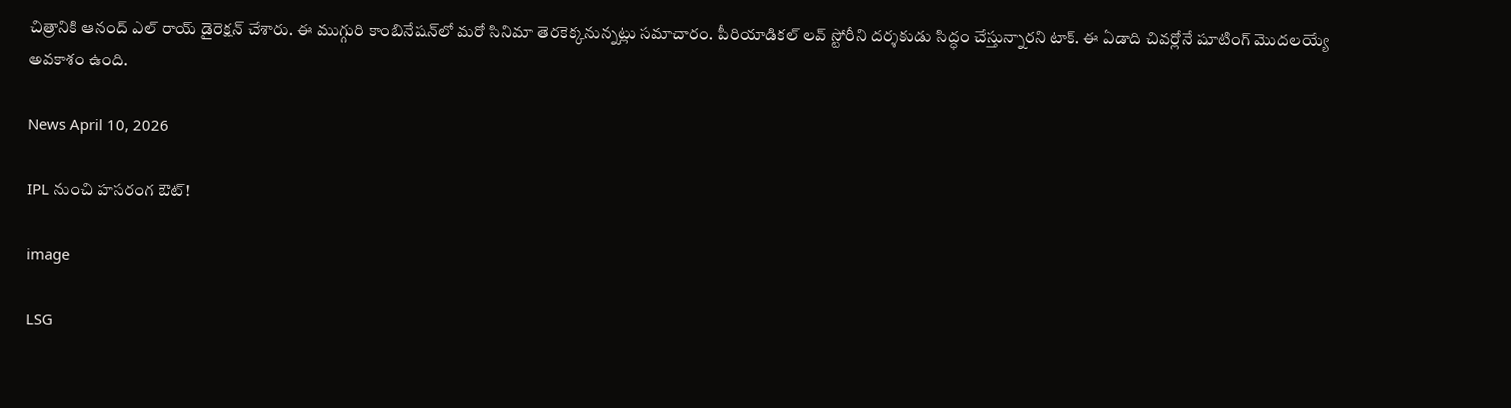చిత్రానికి ఆనంద్ ఎల్ రాయ్ డైరెక్షన్ చేశారు. ఈ ముగ్గురి కాంబినేషన్‌లో మరో సినిమా తెరకెక్కనున్నట్లు సమాచారం. పీరియాడికల్ లవ్ స్టోరీని దర్శకుడు సిద్ధం చేస్తున్నారని టాక్. ఈ ఏడాది చివర్లోనే షూటింగ్ మొదలయ్యే అవకాశం ఉంది.

News April 10, 2026

IPL నుంచి హసరంగ ఔట్!

image

LSG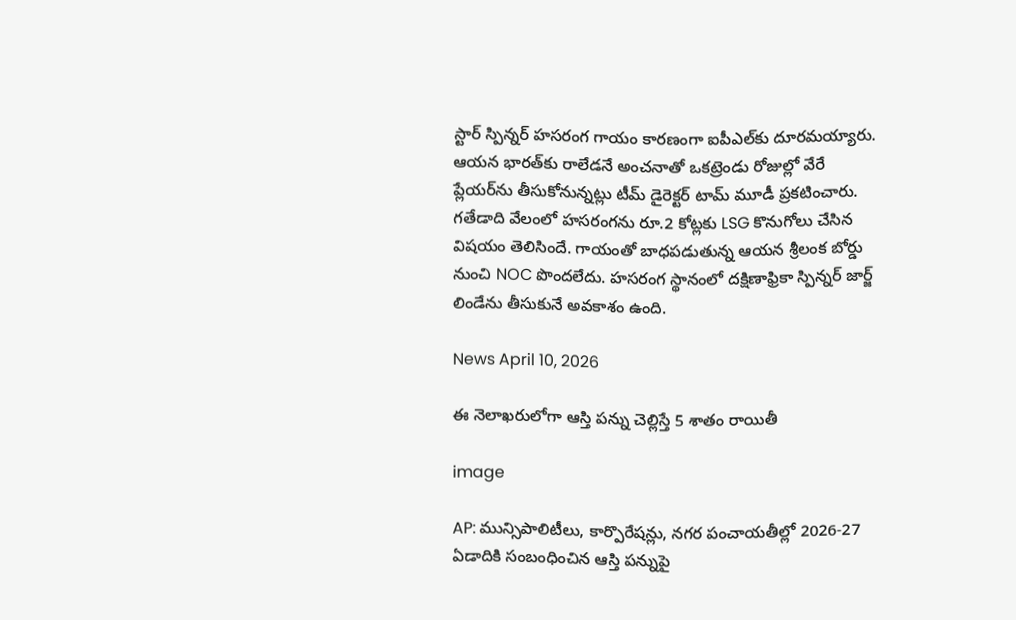స్టార్ స్పిన్నర్ హసరంగ గాయం కారణంగా ఐపీఎల్‌కు దూరమయ్యారు. ఆయన భారత్‌కు రాలేడనే అంచనాతో ఒకట్రెండు రోజుల్లో వేరే ప్లేయర్‌ను తీసుకోనున్నట్లు టీమ్ డైరెక్టర్ టామ్ మూడీ ప్రకటించారు. గతేడాది వేలంలో హసరంగను రూ.2 కోట్లకు LSG కొనుగోలు చేసిన విషయం తెలిసిందే. గాయంతో బాధపడుతున్న ఆయన శ్రీలంక బోర్డు నుంచి NOC పొందలేదు. హసరంగ స్థానంలో దక్షిణాఫ్రికా స్పిన్నర్ జార్జ్ లిండేను తీసుకునే అవకాశం ఉంది.

News April 10, 2026

ఈ నెలాఖరులోగా ఆస్తి పన్ను చెల్లిస్తే 5 శాతం రాయితీ

image

AP: మున్సిపాలిటీలు, కార్పొరేషన్లు, నగర పంచాయతీల్లో 2026-27 ఏడాదికి సంబంధించిన ఆస్తి పన్నుపై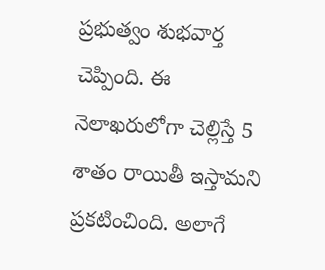ప్రభుత్వం శుభవార్త చెప్పింది. ఈ నెలాఖరులోగా చెల్లిస్తే 5 శాతం రాయితీ ఇస్తామని ప్రకటించింది. అలాగే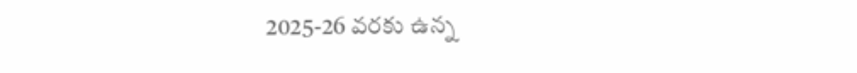2025-26 వరకు ఉన్న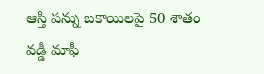ఆస్తి పన్ను బకాయిలపై 50 శాతం వడ్డీ మాఫీ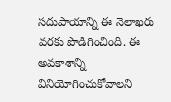సదుపాయాన్ని ఈ నెలాఖరు వరకు పొడిగించింది. ఈ అవకాశాన్ని వినియోగించుకోవాలని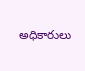అధికారులు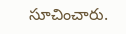సూచించారు.